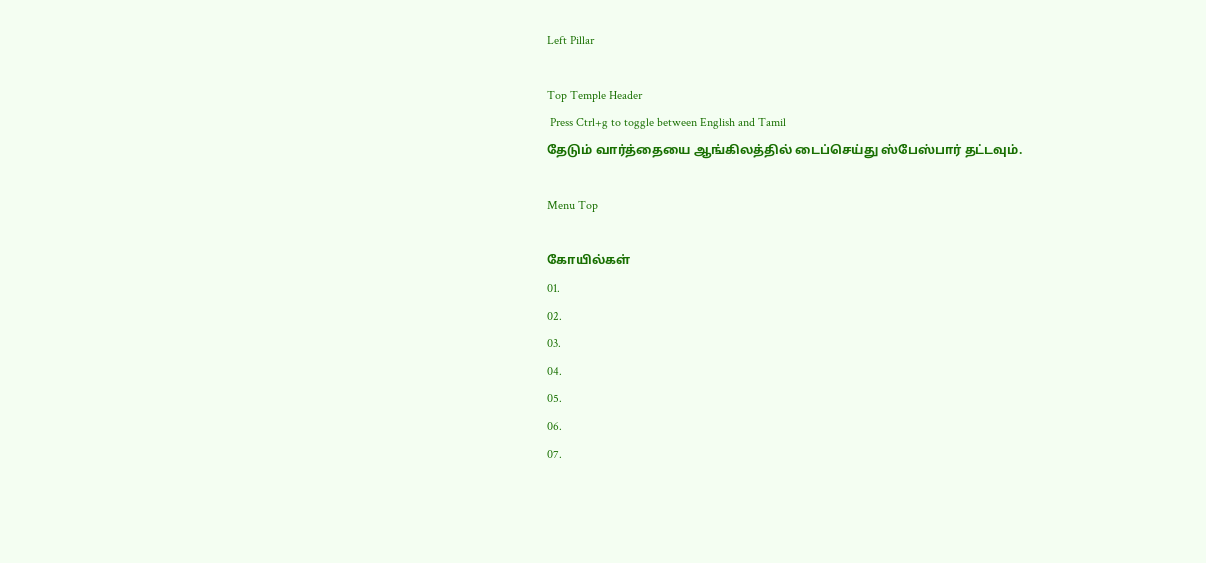Left Pillar

Top Temple Header
 Press Ctrl+g to toggle between English and Tamil
தேடும் வார்த்தையை ஆங்கிலத்தில் டைப்செய்து ஸ்பேஸ்பார் தட்டவும்.

Menu Top

கோயில்கள்
01.
02.
03.
04.
05.
06.
07.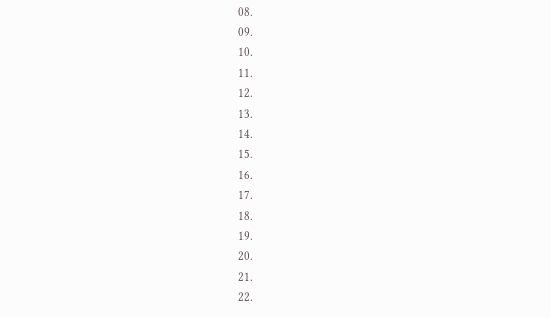08.
09.
10.
11.
12.
13.
14.
15.
16.
17.
18.
19.
20.
21.
22.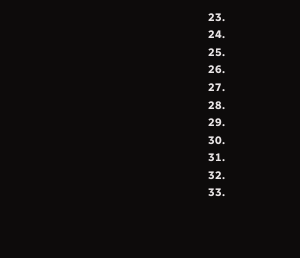23.
24.
25.
26.
27.
28.
29.
30.
31.
32.
33.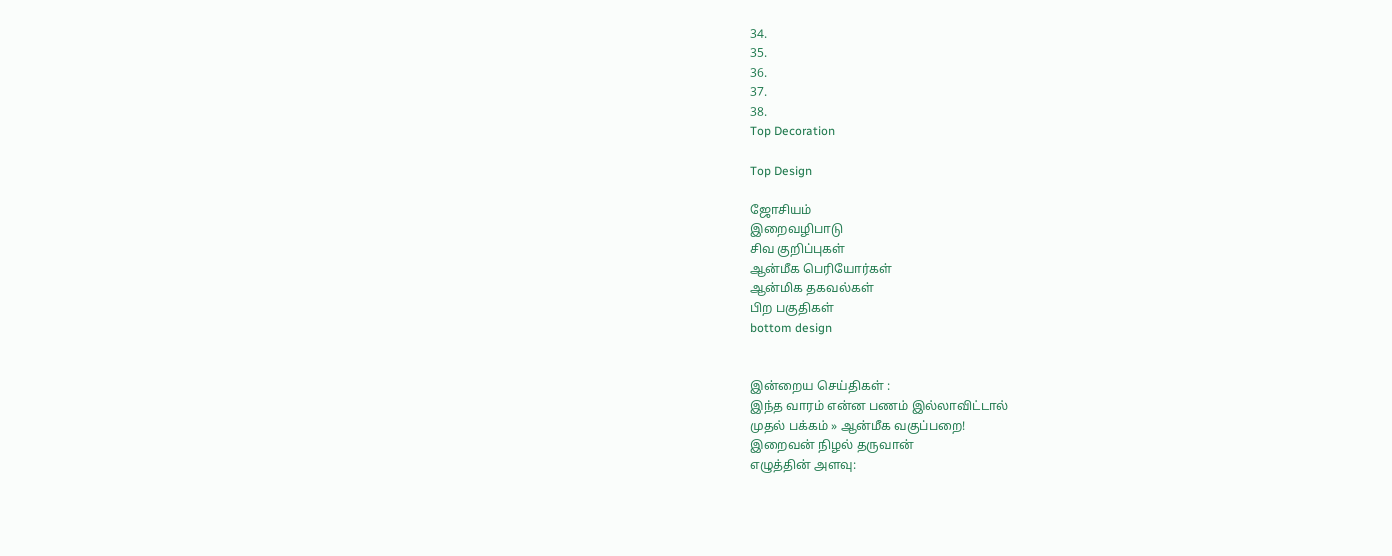34.
35.
36.
37.
38.
Top Decoration

Top Design

ஜோசியம்
இறைவழிபாடு
சிவ குறிப்புகள்
ஆன்மீக பெரியோர்கள்
ஆன்மிக தகவல்கள்
பிற பகுதிகள்
bottom design


இன்றைய செய்திகள் :
இந்த வாரம் என்ன பணம் இல்லாவிட்டால்
முதல் பக்கம் » ஆன்மீக வகுப்பறை!
இறைவன் நிழல் தருவான்
எழுத்தின் அளவு: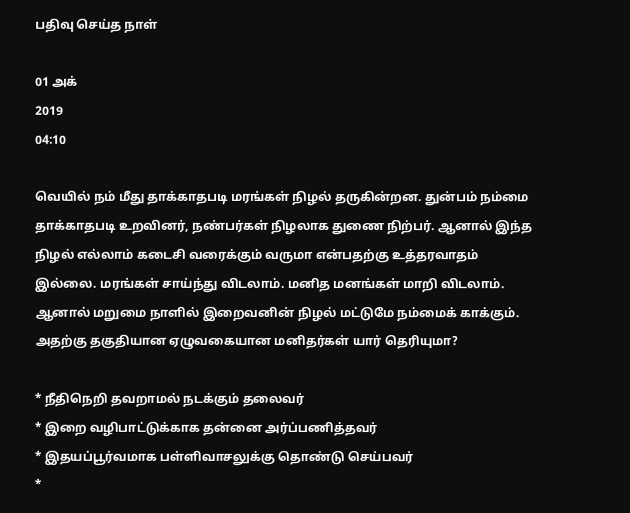பதிவு செய்த நாள்

01 அக்
2019
04:10

வெயில் நம் மீது தாக்காதபடி மரங்கள் நிழல் தருகின்றன. துன்பம் நம்மை தாக்காதபடி உறவினர், நண்பர்கள் நிழலாக துணை நிற்பர். ஆனால் இந்த நிழல் எல்லாம் கடைசி வரைக்கும் வருமா என்பதற்கு உத்தரவாதம் இல்லை. மரங்கள் சாய்ந்து விடலாம். மனித மனங்கள் மாறி விடலாம். ஆனால் மறுமை நாளில் இறைவனின் நிழல் மட்டுமே நம்மைக் காக்கும். அதற்கு தகுதியான ஏழுவகையான மனிதர்கள் யார் தெரியுமா?

* நீதிநெறி தவறாமல் நடக்கும் தலைவர்
* இறை வழிபாட்டுக்காக தன்னை அர்ப்பணித்தவர்
* இதயப்பூர்வமாக பள்ளிவாசலுக்கு தொண்டு செய்பவர்
*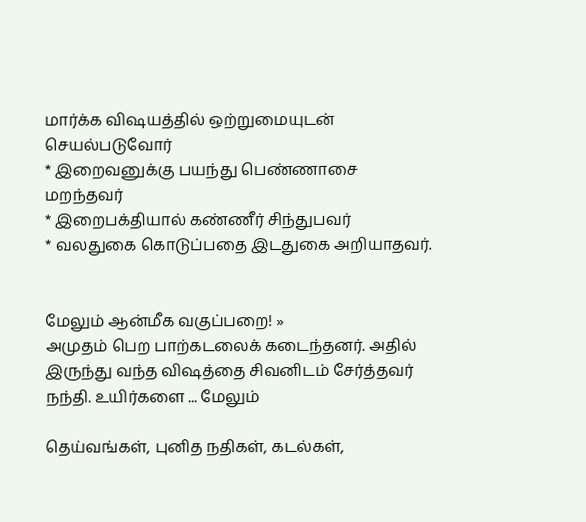மார்க்க விஷயத்தில் ஒற்றுமையுடன் செயல்படுவோர்
* இறைவனுக்கு பயந்து பெண்ணாசை மறந்தவர்
* இறைபக்தியால் கண்ணீர் சிந்துபவர்
* வலதுகை கொடுப்பதை இடதுகை அறியாதவர்.


மேலும் ஆன்மீக வகுப்பறை! »
அமுதம் பெற பாற்கடலைக் கடைந்தனர். அதில் இருந்து வந்த விஷத்தை சிவனிடம் சேர்த்தவர் நந்தி. உயிர்களை ... மேலும்

தெய்வங்கள், புனித நதிகள், கடல்கள்,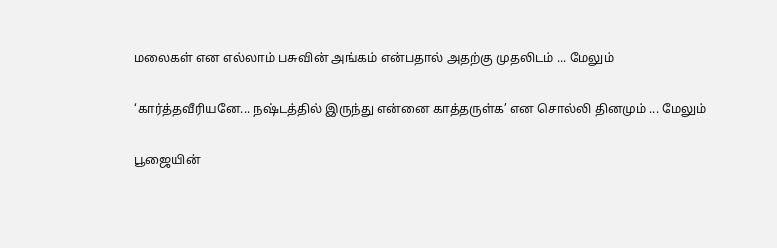மலைகள் என எல்லாம் பசுவின் அங்கம் என்பதால் அதற்கு முதலிடம் ... மேலும்

‘கார்த்தவீரியனே... நஷ்டத்தில் இருந்து என்னை காத்தருள்க’ என சொல்லி தினமும் ... மேலும்

பூஜையின்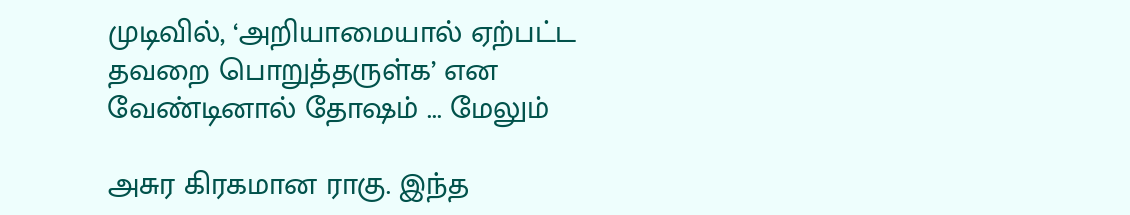முடிவில், ‘அறியாமையால் ஏற்பட்ட தவறை பொறுத்தருள்க’ என வேண்டினால் தோஷம் ... மேலும்

அசுர கிரகமான ராகு. இந்த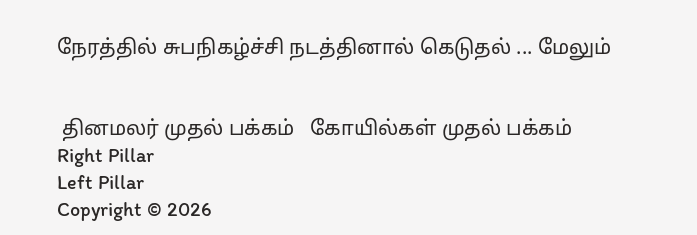நேரத்தில் சுபநிகழ்ச்சி நடத்தினால் கெடுதல் ... மேலும்


 தினமலர் முதல் பக்கம்   கோயில்கள் முதல் பக்கம்
Right Pillar
Left Pillar
Copyright © 2026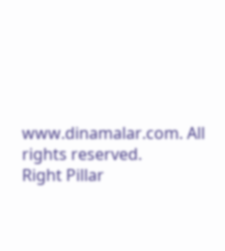www.dinamalar.com. All rights reserved.
Right Pillar